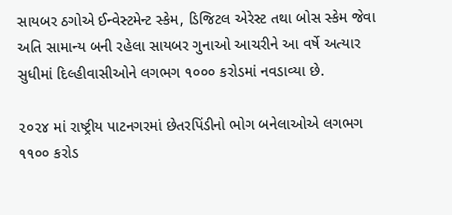સાયબર ઠગોએ ઈન્વેસ્ટમેન્ટ સ્કેમ, ડિજિટલ એરેસ્ટ તથા બોસ સ્કેમ જેવા અતિ સામાન્ય બની રહેલા સાયબર ગુનાઓ આચરીને આ વર્ષે અત્યાર સુધીમાં દિલ્હીવાસીઓને લગભગ ૧૦૦૦ કરોડમાં નવડાવ્યા છે.

૨૦૨૪ માં રાષ્ટ્રીય પાટનગરમાં છેતરપિંડીનો ભોગ બનેલાઓએ લગભગ ૧૧૦૦ કરોડ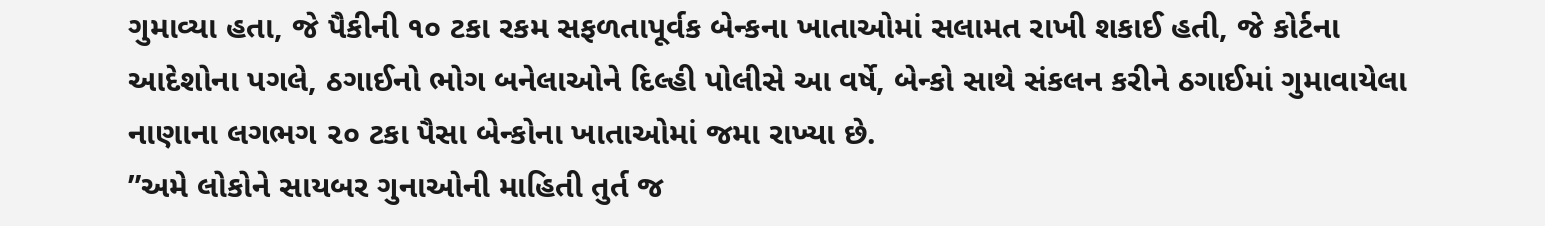ગુમાવ્યા હતા, જે પૈકીની ૧૦ ટકા રકમ સફળતાપૂર્વક બેન્કના ખાતાઓમાં સલામત રાખી શકાઈ હતી, જે કોર્ટના આદેશોના પગલે, ઠગાઈનો ભોગ બનેલાઓને દિલ્હી પોલીસે આ વર્ષે, બેન્કો સાથે સંકલન કરીને ઠગાઈમાં ગુમાવાયેલા નાણાના લગભગ ૨૦ ટકા પૈસા બેન્કોના ખાતાઓમાં જમા રાખ્યા છે.
”અમે લોકોને સાયબર ગુનાઓની માહિતી તુર્ત જ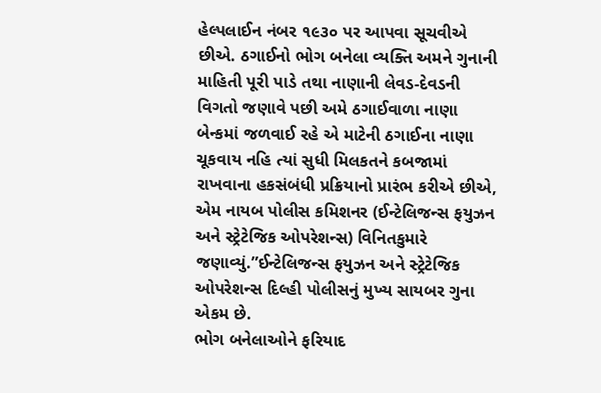હેલ્પલાઈન નંબર ૧૯૩૦ પર આપવા સૂચવીએ છીએ. ઠગાઈનો ભોગ બનેલા વ્યક્તિ અમને ગુનાની માહિતી પૂરી પાડે તથા નાણાની લેવડ-દેવડની વિગતો જણાવે પછી અમે ઠગાઈવાળા નાણા બેન્કમાં જળવાઈ રહે એ માટેની ઠગાઈના નાણા ચૂકવાય નહિ ત્યાં સુધી મિલકતને કબજામાં રાખવાના હકસંબંધી પ્રક્રિયાનો પ્રારંભ કરીએ છીએ, એમ નાયબ પોલીસ કમિશનર (ઈન્ટેલિજન્સ ફયુઝન અને સ્ટ્રેટેજિક ઓપરેશન્સ) વિનિતકુમારે જણાવ્યું.”ઈન્ટેલિજન્સ ફયુઝન અને સ્ટ્રેટેજિક ઓપરેશન્સ દિલ્હી પોલીસનું મુખ્ય સાયબર ગુના એકમ છે.
ભોગ બનેલાઓને ફરિયાદ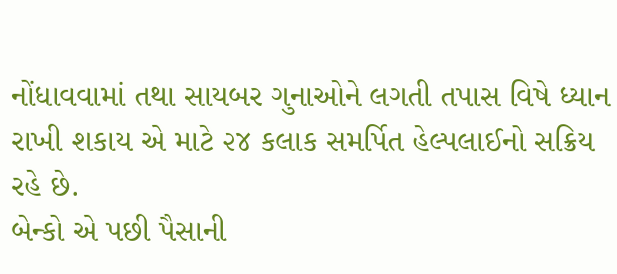નોંધાવવામાં તથા સાયબર ગુનાઓને લગતી તપાસ વિષે ધ્યાન રાખી શકાય એ માટે ૨૪ કલાક સમર્પિત હેલ્પલાઈનો સક્રિય રહે છે.
બેન્કો એ પછી પૈસાની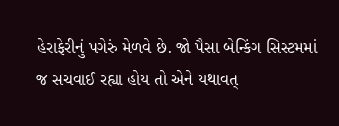હેરાફેરીનું પગેરું મેળવે છે. જો પૈસા બેન્કિંગ સિસ્ટમમાં જ સચવાઈ રહ્યા હોય તો એને યથાવત્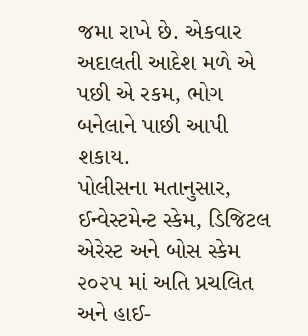જમા રાખે છે. એકવાર અદાલતી આદેશ મળે એ પછી એ રકમ, ભોગ બનેલાને પાછી આપી શકાય.
પોલીસના મતાનુસાર, ઈન્વેસ્ટમેન્ટ સ્કેમ, ડિજિટલ એરેસ્ટ અને બોસ સ્કેમ ૨૦૨૫ માં અતિ પ્રચલિત અને હાઈ-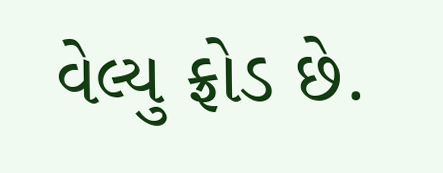વેલ્યુ ફ્રોડ છે.